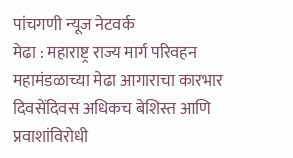पांचगणी न्यूज नेटवर्क
मेढा : महाराष्ट्र राज्य मार्ग परिवहन महामंडळाच्या मेढा आगाराचा कारभार दिवसेंदिवस अधिकच बेशिस्त आणि प्रवाशांविरोधी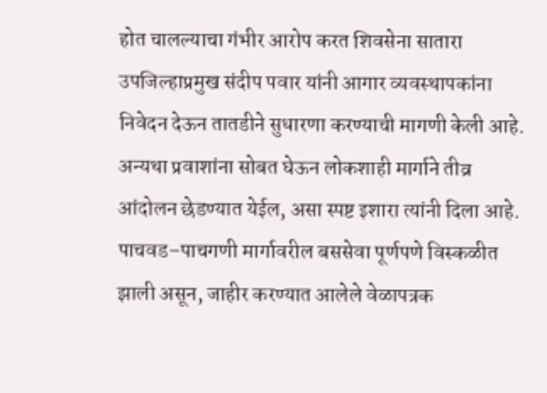होत चालल्याचा गंभीर आरोप करत शिवसेना सातारा उपजिल्हाप्रमुख संदीप पवार यांनी आगार व्यवस्थापकांना निवेदन देऊन तातडीने सुधारणा करण्याची मागणी केली आहे. अन्यथा प्रवाशांना सोबत घेऊन लोकशाही मार्गाने तीव्र आंदोलन छेडण्यात येईल, असा स्पष्ट इशारा त्यांनी दिला आहे.
पाचवड–पाचगणी मार्गावरील बससेवा पूर्णपणे विस्कळीत झाली असून, जाहीर करण्यात आलेले वेळापत्रक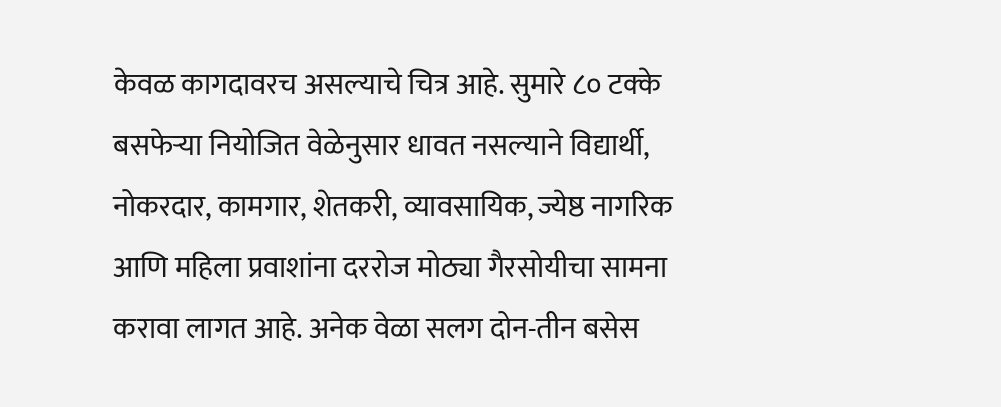केवळ कागदावरच असल्याचे चित्र आहे. सुमारे ८० टक्के बसफेऱ्या नियोजित वेळेनुसार धावत नसल्याने विद्यार्थी, नोकरदार, कामगार, शेतकरी, व्यावसायिक, ज्येष्ठ नागरिक आणि महिला प्रवाशांना दररोज मोठ्या गैरसोयीचा सामना करावा लागत आहे. अनेक वेळा सलग दोन-तीन बसेस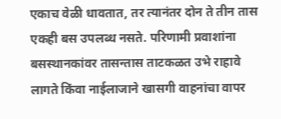एकाच वेळी धावतात, तर त्यानंतर दोन ते तीन तास एकही बस उपलब्ध नसते. परिणामी प्रवाशांना बसस्थानकांवर तासन्तास ताटकळत उभे राहावे लागते किंवा नाईलाजाने खासगी वाहनांचा वापर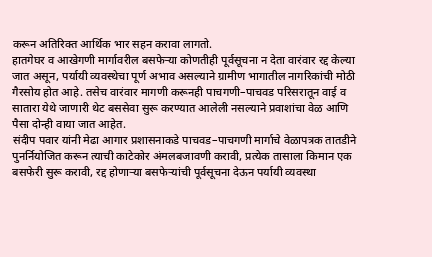करून अतिरिक्त आर्थिक भार सहन करावा लागतो.
हातगेघर व आखेगणी मार्गावरील बसफेऱ्या कोणतीही पूर्वसूचना न देता वारंवार रद्द केल्या जात असून, पर्यायी व्यवस्थेचा पूर्ण अभाव असल्याने ग्रामीण भागातील नागरिकांची मोठी गैरसोय होत आहे. तसेच वारंवार मागणी करूनही पाचगणी–पाचवड परिसरातून वाई व सातारा येथे जाणारी थेट बससेवा सुरू करण्यात आलेली नसल्याने प्रवाशांचा वेळ आणि पैसा दोन्ही वाया जात आहेत.
संदीप पवार यांनी मेढा आगार प्रशासनाकडे पाचवड–पाचगणी मार्गाचे वेळापत्रक तातडीने पुनर्नियोजित करून त्याची काटेकोर अंमलबजावणी करावी, प्रत्येक तासाला किमान एक बसफेरी सुरू करावी, रद्द होणाऱ्या बसफेऱ्यांची पूर्वसूचना देऊन पर्यायी व्यवस्था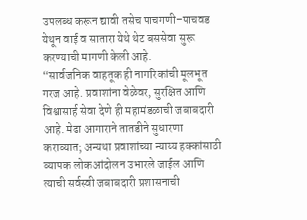उपलब्ध करून द्यावी तसेच पाचगणी–पाचवड येथून वाई व सातारा येथे थेट बससेवा सुरू करण्याची मागणी केली आहे.
“सार्वजनिक वाहतूक ही नागरिकांची मूलभूत गरज आहे. प्रवाशांना वेळेवर, सुरक्षित आणि विश्वासार्ह सेवा देणे ही महामंडळाची जबाबदारी आहे. मेढा आगाराने तातडीने सुधारणा कराव्यात; अन्यथा प्रवाशांच्या न्याय्य हक्कांसाठी व्यापक लोकआंदोलन उभारले जाईल आणि त्याची सर्वस्वी जबाबदारी प्रशासनाची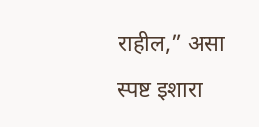राहील,” असा स्पष्ट इशारा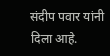संदीप पवार यांनी दिला आहे.